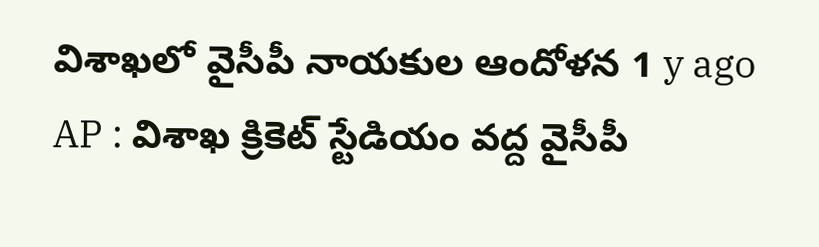విశాఖలో వైసీపీ నాయకుల ఆందోళన 1 y ago
AP : విశాఖ క్రికెట్ స్టేడియం వద్ద వైసీపీ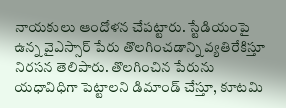నాయకులు ఆందోళన చేపట్టారు. స్టేడియంపై ఉన్న వైఎస్సార్ పేరు తొలగించడాన్ని వ్యతిరేకిస్తూ నిరసన తెలిపారు. తొలగించిన పేరును యధావిధిగా పెట్టాలని డిమాండ్ చేస్తూ, కూటమి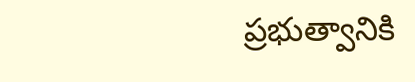ప్రభుత్వానికి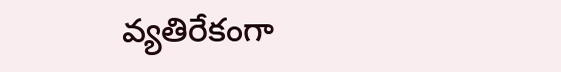వ్యతిరేకంగా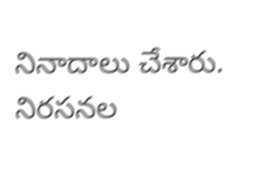నినాదాలు చేశారు. నిరసనల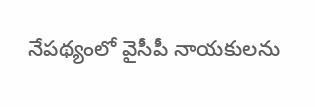నేపథ్యంలో వైసీపీ నాయకులను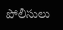పోలీసులు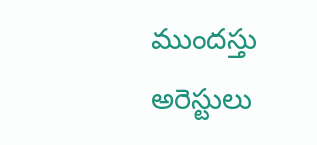ముందస్తు అరెస్టులు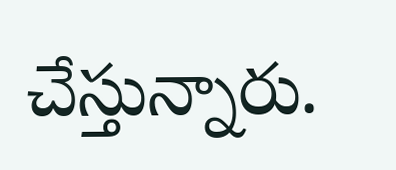చేస్తున్నారు.